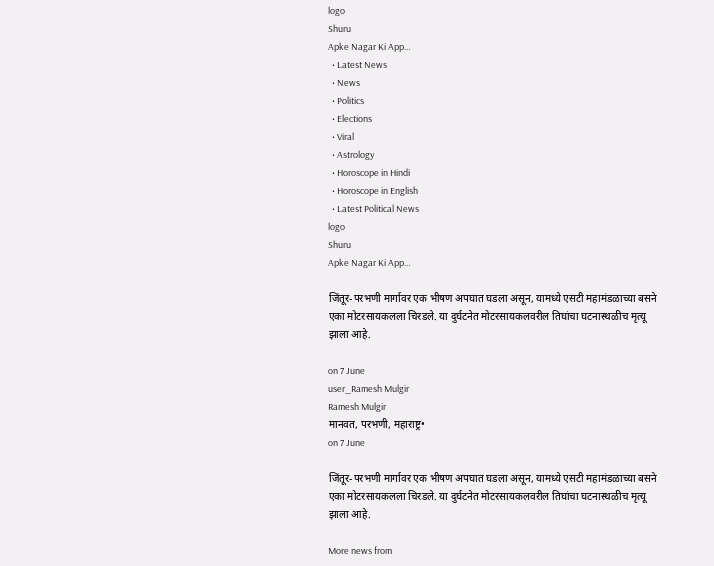logo
Shuru
Apke Nagar Ki App…
  • Latest News
  • News
  • Politics
  • Elections
  • Viral
  • Astrology
  • Horoscope in Hindi
  • Horoscope in English
  • Latest Political News
logo
Shuru
Apke Nagar Ki App…

जिंतूर-परभणी मार्गावर एक भीषण अपघात घडला असून, यामध्ये एसटी महामंडळाच्या बसने एका मोटरसायकलला चिरडले. या दुर्घटनेत मोटरसायकलवरील तिघांचा घटनास्थळीच मृत्यू झाला आहे.

on 7 June
user_Ramesh Mulgir
Ramesh Mulgir
मानवत, परभणी, महाराष्ट्र•
on 7 June

जिंतूर-परभणी मार्गावर एक भीषण अपघात घडला असून, यामध्ये एसटी महामंडळाच्या बसने एका मोटरसायकलला चिरडले. या दुर्घटनेत मोटरसायकलवरील तिघांचा घटनास्थळीच मृत्यू झाला आहे.

More news from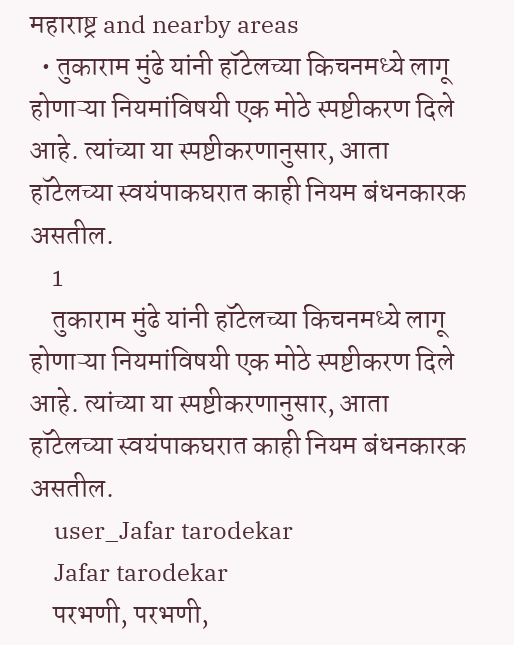महाराष्ट्र and nearby areas
  • तुकाराम मुंढे यांनी हॉटेलच्या किचनमध्ये लागू होणाऱ्या नियमांविषयी एक मोठे स्पष्टीकरण दिले आहे. त्यांच्या या स्पष्टीकरणानुसार, आता हॉटेलच्या स्वयंपाकघरात काही नियम बंधनकारक असतील.
    1
    तुकाराम मुंढे यांनी हॉटेलच्या किचनमध्ये लागू होणाऱ्या नियमांविषयी एक मोठे स्पष्टीकरण दिले आहे. त्यांच्या या स्पष्टीकरणानुसार, आता हॉटेलच्या स्वयंपाकघरात काही नियम बंधनकारक असतील.
    user_Jafar tarodekar
    Jafar tarodekar
    परभणी, परभणी,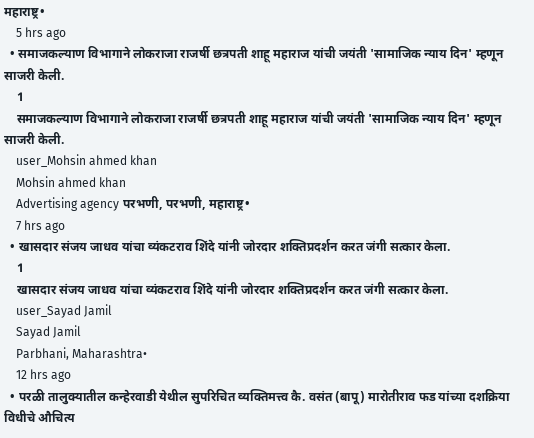महाराष्ट्र•
    5 hrs ago
  • समाजकल्याण विभागाने लोकराजा राजर्षी छत्रपती शाहू महाराज यांची जयंती 'सामाजिक न्याय दिन' म्हणून साजरी केली.
    1
    समाजकल्याण विभागाने लोकराजा राजर्षी छत्रपती शाहू महाराज यांची जयंती 'सामाजिक न्याय दिन' म्हणून साजरी केली.
    user_Mohsin ahmed khan
    Mohsin ahmed khan
    Advertising agency परभणी, परभणी, महाराष्ट्र•
    7 hrs ago
  • खासदार संजय जाधव यांचा व्यंकटराव शिंदे यांनी जोरदार शक्तिप्रदर्शन करत जंगी सत्कार केला.
    1
    खासदार संजय जाधव यांचा व्यंकटराव शिंदे यांनी जोरदार शक्तिप्रदर्शन करत जंगी सत्कार केला.
    user_Sayad Jamil
    Sayad Jamil
    Parbhani, Maharashtra•
    12 hrs ago
  • परळी तालुक्यातील कन्हेरवाडी येथील सुपरिचित व्यक्तिमत्त्व कै. वसंत (बापू) मारोतीराव फड यांच्या दशक्रिया विधीचे औचित्य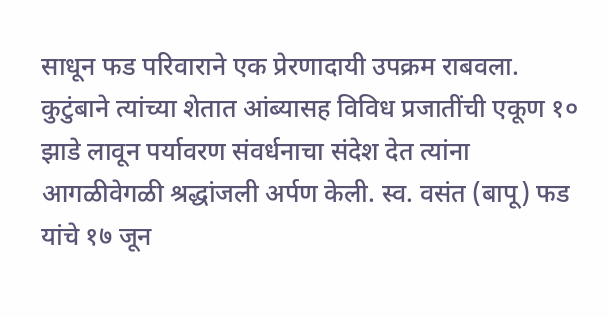साधून फड परिवाराने एक प्रेरणादायी उपक्रम राबवला. कुटुंबाने त्यांच्या शेतात आंब्यासह विविध प्रजातींची एकूण १० झाडे लावून पर्यावरण संवर्धनाचा संदेश देत त्यांना आगळीवेगळी श्रद्धांजली अर्पण केली. स्व. वसंत (बापू) फड यांचे १७ जून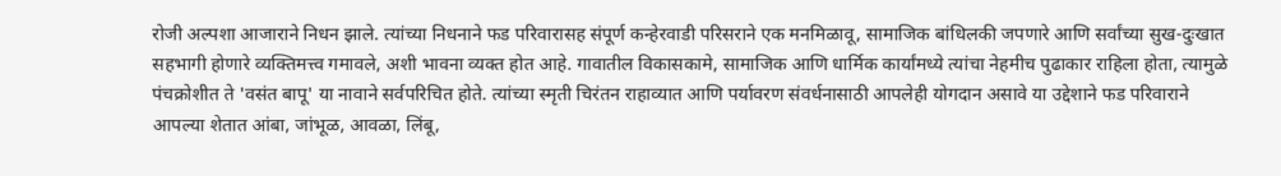रोजी अल्पशा आजाराने निधन झाले. त्यांच्या निधनाने फड परिवारासह संपूर्ण कन्हेरवाडी परिसराने एक मनमिळावू, सामाजिक बांधिलकी जपणारे आणि सर्वांच्या सुख-दुःखात सहभागी होणारे व्यक्तिमत्त्व गमावले, अशी भावना व्यक्त होत आहे. गावातील विकासकामे, सामाजिक आणि धार्मिक कार्यांमध्ये त्यांचा नेहमीच पुढाकार राहिला होता, त्यामुळे पंचक्रोशीत ते 'वसंत बापू' या नावाने सर्वपरिचित होते. त्यांच्या स्मृती चिरंतन राहाव्यात आणि पर्यावरण संवर्धनासाठी आपलेही योगदान असावे या उद्देशाने फड परिवाराने आपल्या शेतात आंबा, जांभूळ, आवळा, लिंबू,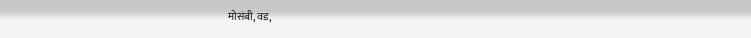मोसंबी, वड,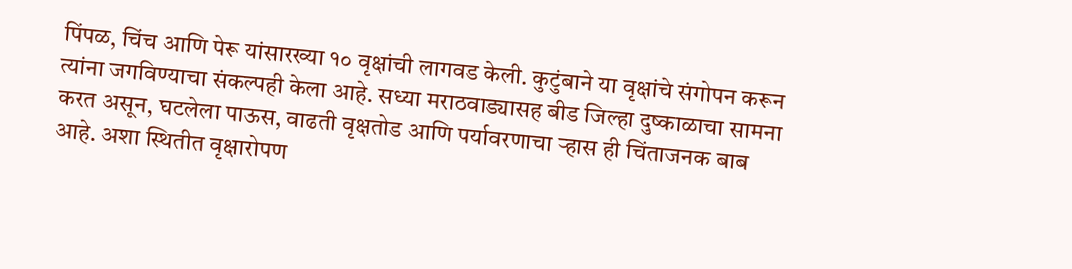पिंपळ, चिंच आणि पेरू यांसारख्या १० वृक्षांची लागवड केली. कुटुंबाने या वृक्षांचे संगोपन करून त्यांना जगविण्याचा संकल्पही केला आहे. सध्या मराठवाड्यासह बीड जिल्हा दुष्काळाचा सामना करत असून, घटलेला पाऊस, वाढती वृक्षतोड आणि पर्यावरणाचा ऱ्हास ही चिंताजनक बाब आहे. अशा स्थितीत वृक्षारोपण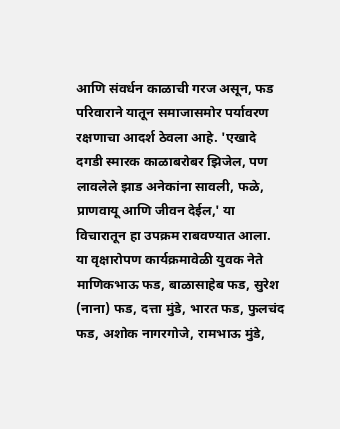आणि संवर्धन काळाची गरज असून, फड परिवाराने यातून समाजासमोर पर्यावरण रक्षणाचा आदर्श ठेवला आहे. 'एखादे दगडी स्मारक काळाबरोबर झिजेल, पण लावलेले झाड अनेकांना सावली, फळे, प्राणवायू आणि जीवन देईल,' या विचारातून हा उपक्रम राबवण्यात आला. या वृक्षारोपण कार्यक्रमावेळी युवक नेते माणिकभाऊ फड, बाळासाहेब फड, सुरेश (नाना) फड, दत्ता मुंडे, भारत फड, फुलचंद फड, अशोक नागरगोजे, रामभाऊ मुंडे,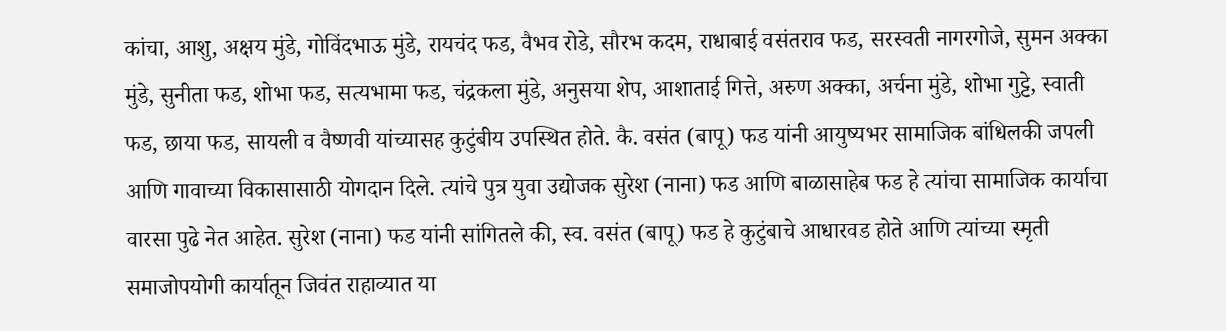कांचा, आशु, अक्षय मुंडे, गोविंदभाऊ मुंडे, रायचंद फड, वैभव रोडे, सौरभ कदम, राधाबाई वसंतराव फड, सरस्वती नागरगोजे, सुमन अक्का मुंडे, सुनीता फड, शोभा फड, सत्यभामा फड, चंद्रकला मुंडे, अनुसया शेप, आशाताई गित्ते, अरुण अक्का, अर्चना मुंडे, शोभा गुट्टे, स्वाती फड, छाया फड, सायली व वैष्णवी यांच्यासह कुटुंबीय उपस्थित होते. कै. वसंत (बापू) फड यांनी आयुष्यभर सामाजिक बांधिलकी जपली आणि गावाच्या विकासासाठी योगदान दिले. त्यांचे पुत्र युवा उद्योजक सुरेश (नाना) फड आणि बाळासाहेब फड हे त्यांचा सामाजिक कार्याचा वारसा पुढे नेत आहेत. सुरेश (नाना) फड यांनी सांगितले की, स्व. वसंत (बापू) फड हे कुटुंबाचे आधारवड होते आणि त्यांच्या स्मृती समाजोपयोगी कार्यातून जिवंत राहाव्यात या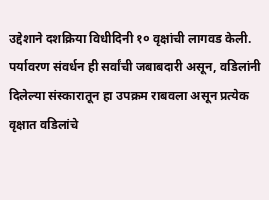उद्देशाने दशक्रिया विधीदिनी १० वृक्षांची लागवड केली. पर्यावरण संवर्धन ही सर्वांची जबाबदारी असून, वडिलांनी दिलेल्या संस्कारातून हा उपक्रम राबवला असून प्रत्येक वृक्षात वडिलांचे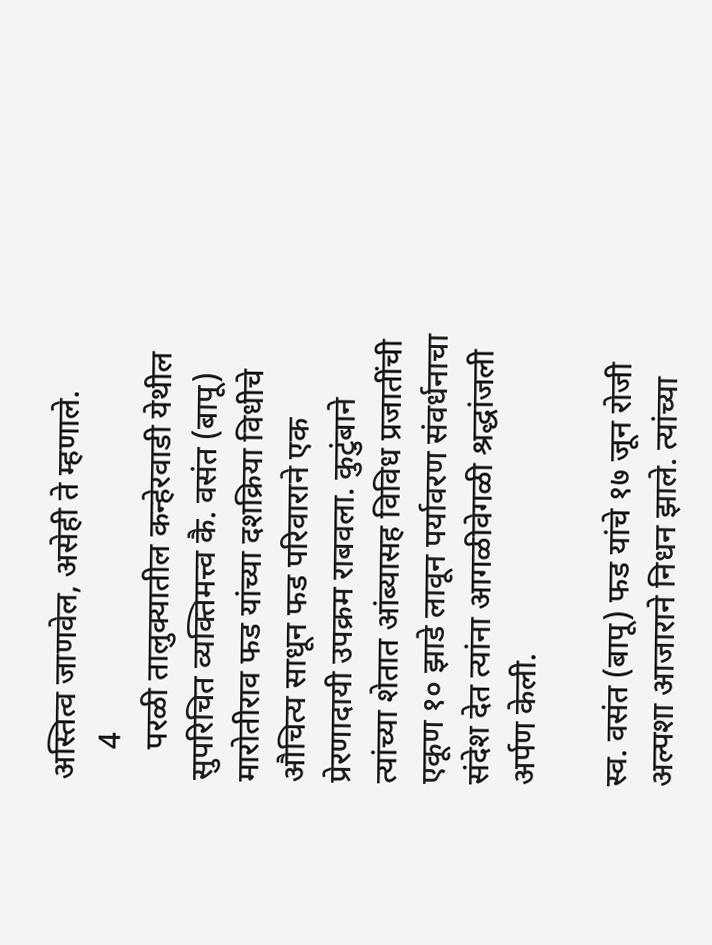अस्तित्व जाणवेल, असेही ते म्हणाले.
    4
    परळी तालुक्यातील कन्हेरवाडी येथील सुपरिचित व्यक्तिमत्त्व कै. वसंत (बापू) मारोतीराव फड यांच्या दशक्रिया विधीचे औचित्य साधून फड परिवाराने एक प्रेरणादायी उपक्रम राबवला. कुटुंबाने त्यांच्या शेतात आंब्यासह विविध प्रजातींची एकूण १० झाडे लावून पर्यावरण संवर्धनाचा संदेश देत त्यांना आगळीवेगळी श्रद्धांजली अर्पण केली.

स्व. वसंत (बापू) फड यांचे १७ जून रोजी अल्पशा आजाराने निधन झाले. त्यांच्या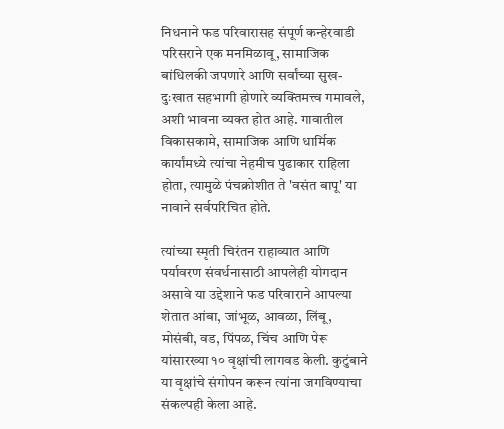निधनाने फड परिवारासह संपूर्ण कन्हेरवाडी परिसराने एक मनमिळावू, सामाजिक बांधिलकी जपणारे आणि सर्वांच्या सुख-दुःखात सहभागी होणारे व्यक्तिमत्त्व गमावले, अशी भावना व्यक्त होत आहे. गावातील विकासकामे, सामाजिक आणि धार्मिक कार्यांमध्ये त्यांचा नेहमीच पुढाकार राहिला होता, त्यामुळे पंचक्रोशीत ते 'वसंत बापू' या नावाने सर्वपरिचित होते.

त्यांच्या स्मृती चिरंतन राहाव्यात आणि पर्यावरण संवर्धनासाठी आपलेही योगदान असावे या उद्देशाने फड परिवाराने आपल्या शेतात आंबा, जांभूळ, आवळा, लिंबू, मोसंबी, वड, पिंपळ, चिंच आणि पेरू यांसारख्या १० वृक्षांची लागवड केली. कुटुंबाने या वृक्षांचे संगोपन करून त्यांना जगविण्याचा संकल्पही केला आहे.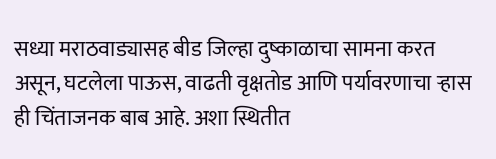सध्या मराठवाड्यासह बीड जिल्हा दुष्काळाचा सामना करत असून, घटलेला पाऊस, वाढती वृक्षतोड आणि पर्यावरणाचा ऱ्हास ही चिंताजनक बाब आहे. अशा स्थितीत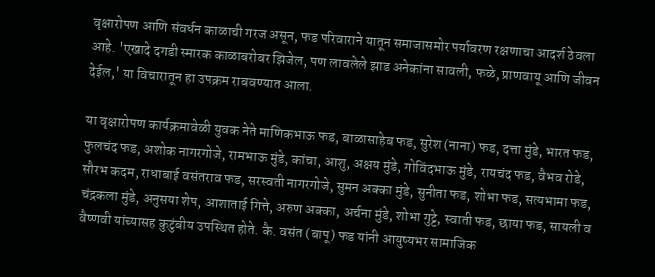वृक्षारोपण आणि संवर्धन काळाची गरज असून, फड परिवाराने यातून समाजासमोर पर्यावरण रक्षणाचा आदर्श ठेवला आहे. 'एखादे दगडी स्मारक काळाबरोबर झिजेल, पण लावलेले झाड अनेकांना सावली, फळे, प्राणवायू आणि जीवन देईल,' या विचारातून हा उपक्रम राबवण्यात आला.

या वृक्षारोपण कार्यक्रमावेळी युवक नेते माणिकभाऊ फड, बाळासाहेब फड, सुरेश (नाना) फड, दत्ता मुंडे, भारत फड, फुलचंद फड, अशोक नागरगोजे, रामभाऊ मुंडे, कांचा, आशु, अक्षय मुंडे, गोविंदभाऊ मुंडे, रायचंद फड, वैभव रोडे, सौरभ कदम, राधाबाई वसंतराव फड, सरस्वती नागरगोजे, सुमन अक्का मुंडे, सुनीता फड, शोभा फड, सत्यभामा फड, चंद्रकला मुंडे, अनुसया शेप, आशाताई गित्ते, अरुण अक्का, अर्चना मुंडे, शोभा गुट्टे, स्वाती फड, छाया फड, सायली व वैष्णवी यांच्यासह कुटुंबीय उपस्थित होते. कै. वसंत (बापू) फड यांनी आयुष्यभर सामाजिक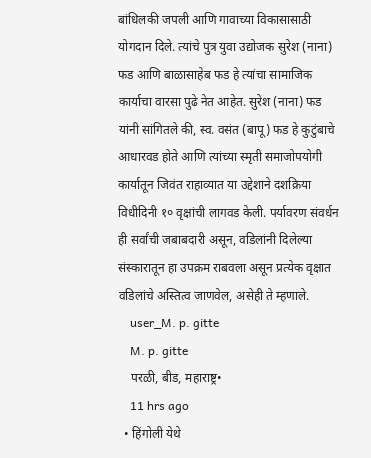बांधिलकी जपली आणि गावाच्या विकासासाठी योगदान दिले. त्यांचे पुत्र युवा उद्योजक सुरेश (नाना) फड आणि बाळासाहेब फड हे त्यांचा सामाजिक कार्याचा वारसा पुढे नेत आहेत. सुरेश (नाना) फड यांनी सांगितले की, स्व. वसंत (बापू) फड हे कुटुंबाचे आधारवड होते आणि त्यांच्या स्मृती समाजोपयोगी कार्यातून जिवंत राहाव्यात या उद्देशाने दशक्रिया विधीदिनी १० वृक्षांची लागवड केली. पर्यावरण संवर्धन ही सर्वांची जबाबदारी असून, वडिलांनी दिलेल्या संस्कारातून हा उपक्रम राबवला असून प्रत्येक वृक्षात वडिलांचे अस्तित्व जाणवेल, असेही ते म्हणाले.
    user_M. p. gitte
    M. p. gitte
    परळी, बीड, महाराष्ट्र•
    11 hrs ago
  • हिंगोली येथे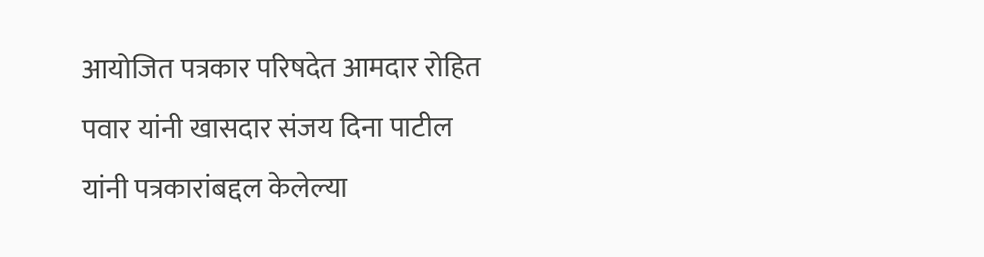आयोजित पत्रकार परिषदेत आमदार रोहित पवार यांनी खासदार संजय दिना पाटील यांनी पत्रकारांबद्दल केलेल्या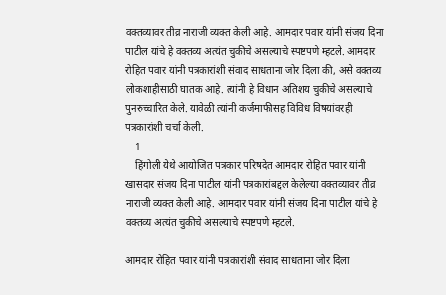वक्तव्यावर तीव्र नाराजी व्यक्त केली आहे. आमदार पवार यांनी संजय दिना पाटील यांचे हे वक्तव्य अत्यंत चुकीचे असल्याचे स्पष्टपणे म्हटले. आमदार रोहित पवार यांनी पत्रकारांशी संवाद साधताना जोर दिला की, असे वक्तव्य लोकशाहीसाठी घातक आहे. त्यांनी हे विधान अतिशय चुकीचे असल्याचे पुनरुच्चारित केले. यावेळी त्यांनी कर्जमाफीसह विविध विषयांवरही पत्रकारांशी चर्चा केली.
    1
    हिंगोली येथे आयोजित पत्रकार परिषदेत आमदार रोहित पवार यांनी खासदार संजय दिना पाटील यांनी पत्रकारांबद्दल केलेल्या वक्तव्यावर तीव्र नाराजी व्यक्त केली आहे. आमदार पवार यांनी संजय दिना पाटील यांचे हे वक्तव्य अत्यंत चुकीचे असल्याचे स्पष्टपणे म्हटले.

आमदार रोहित पवार यांनी पत्रकारांशी संवाद साधताना जोर दिला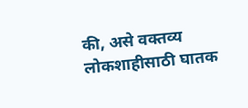की, असे वक्तव्य लोकशाहीसाठी घातक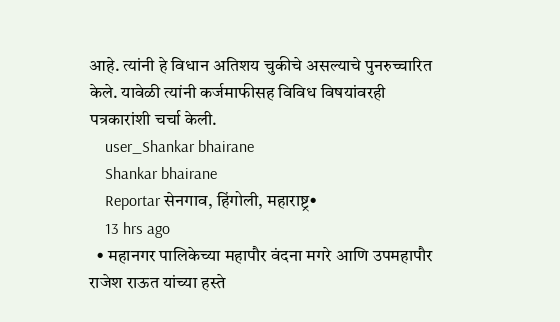आहे. त्यांनी हे विधान अतिशय चुकीचे असल्याचे पुनरुच्चारित केले. यावेळी त्यांनी कर्जमाफीसह विविध विषयांवरही पत्रकारांशी चर्चा केली.
    user_Shankar bhairane
    Shankar bhairane
    Reportar सेनगाव, हिंगोली, महाराष्ट्र•
    13 hrs ago
  • महानगर पालिकेच्या महापौर वंदना मगरे आणि उपमहापौर राजेश राऊत यांच्या हस्ते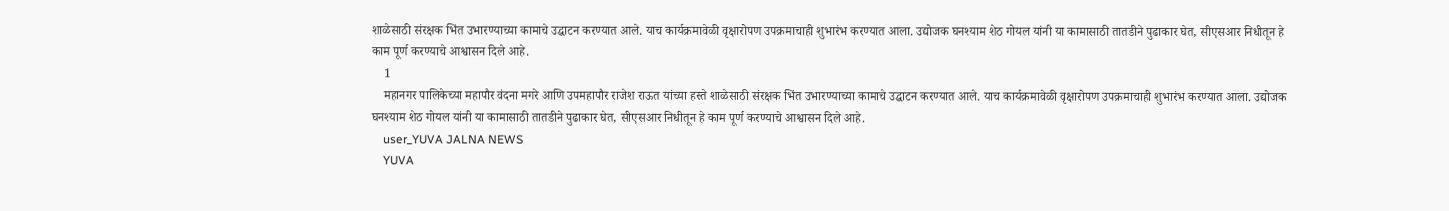शाळेसाठी संरक्षक भिंत उभारण्याच्या कामाचे उद्घाटन करण्यात आले. याच कार्यक्रमावेळी वृक्षारोपण उपक्रमाचाही शुभारंभ करण्यात आला. उद्योजक घनश्याम शेठ गोयल यांनी या कामासाठी तातडीने पुढाकार घेत, सीएसआर निधीतून हे काम पूर्ण करण्याचे आश्वासन दिले आहे.
    1
    महानगर पालिकेच्या महापौर वंदना मगरे आणि उपमहापौर राजेश राऊत यांच्या हस्ते शाळेसाठी संरक्षक भिंत उभारण्याच्या कामाचे उद्घाटन करण्यात आले. याच कार्यक्रमावेळी वृक्षारोपण उपक्रमाचाही शुभारंभ करण्यात आला. उद्योजक घनश्याम शेठ गोयल यांनी या कामासाठी तातडीने पुढाकार घेत, सीएसआर निधीतून हे काम पूर्ण करण्याचे आश्वासन दिले आहे.
    user_YUVA JALNA NEWS
    YUVA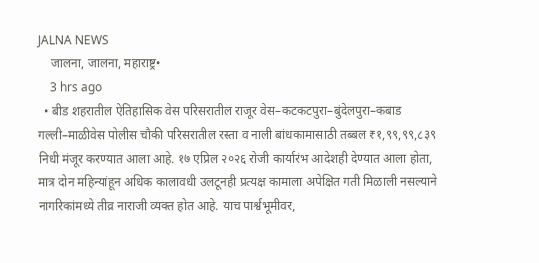JALNA NEWS
    जालना, जालना, महाराष्ट्र•
    3 hrs ago
  • बीड शहरातील ऐतिहासिक वेस परिसरातील राजूर वेस–कटकटपुरा–बुंदेलपुरा–कबाड गल्ली–माळीवेस पोलीस चौकी परिसरातील रस्ता व नाली बांधकामासाठी तब्बल ₹१,९९,९९,८३९ निधी मंजूर करण्यात आला आहे. १७ एप्रिल २०२६ रोजी कार्यारंभ आदेशही देण्यात आला होता, मात्र दोन महिन्यांहून अधिक कालावधी उलटूनही प्रत्यक्ष कामाला अपेक्षित गती मिळाली नसल्याने नागरिकांमध्ये तीव्र नाराजी व्यक्त होत आहे. याच पार्श्वभूमीवर,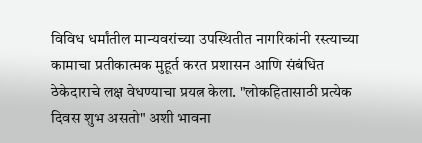विविध धर्मांतील मान्यवरांच्या उपस्थितीत नागरिकांनी रस्त्याच्या कामाचा प्रतीकात्मक मुहूर्त करत प्रशासन आणि संबंधित ठेकेदाराचे लक्ष वेधण्याचा प्रयत्न केला. "लोकहितासाठी प्रत्येक दिवस शुभ असतो" अशी भावना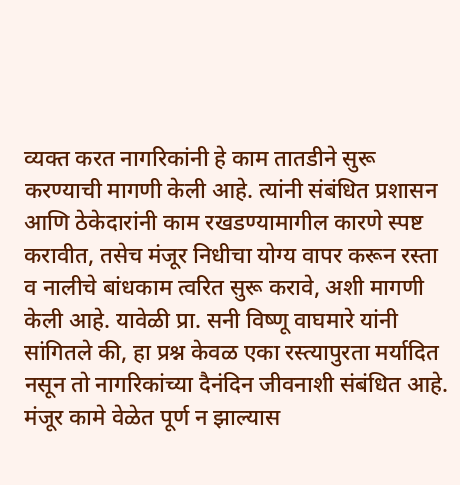व्यक्त करत नागरिकांनी हे काम तातडीने सुरू करण्याची मागणी केली आहे. त्यांनी संबंधित प्रशासन आणि ठेकेदारांनी काम रखडण्यामागील कारणे स्पष्ट करावीत, तसेच मंजूर निधीचा योग्य वापर करून रस्ता व नालीचे बांधकाम त्वरित सुरू करावे, अशी मागणी केली आहे. यावेळी प्रा. सनी विष्णू वाघमारे यांनी सांगितले की, हा प्रश्न केवळ एका रस्त्यापुरता मर्यादित नसून तो नागरिकांच्या दैनंदिन जीवनाशी संबंधित आहे. मंजूर कामे वेळेत पूर्ण न झाल्यास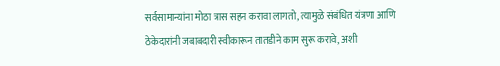सर्वसामान्यांना मोठा त्रास सहन करावा लागतो, त्यामुळे संबंधित यंत्रणा आणि ठेकेदारांनी जबाबदारी स्वीकारून तातडीने काम सुरू करावे, अशी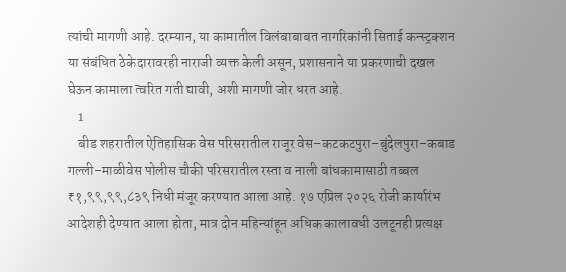त्यांची मागणी आहे. दरम्यान, या कामातील विलंबाबाबत नागरिकांनी सिताई कन्स्ट्रक्शन या संबंधित ठेकेदारावरही नाराजी व्यक्त केली असून, प्रशासनाने या प्रकरणाची दखल घेऊन कामाला त्वरित गती द्यावी, अशी मागणी जोर धरत आहे.
    1
    बीड शहरातील ऐतिहासिक वेस परिसरातील राजूर वेस–कटकटपुरा–बुंदेलपुरा–कबाड गल्ली–माळीवेस पोलीस चौकी परिसरातील रस्ता व नाली बांधकामासाठी तब्बल ₹१,९९,९९,८३९ निधी मंजूर करण्यात आला आहे. १७ एप्रिल २०२६ रोजी कार्यारंभ आदेशही देण्यात आला होता, मात्र दोन महिन्यांहून अधिक कालावधी उलटूनही प्रत्यक्ष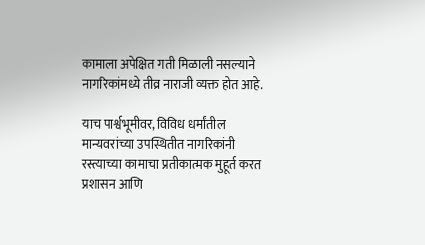कामाला अपेक्षित गती मिळाली नसल्याने नागरिकांमध्ये तीव्र नाराजी व्यक्त होत आहे.

याच पार्श्वभूमीवर, विविध धर्मांतील मान्यवरांच्या उपस्थितीत नागरिकांनी रस्त्याच्या कामाचा प्रतीकात्मक मुहूर्त करत प्रशासन आणि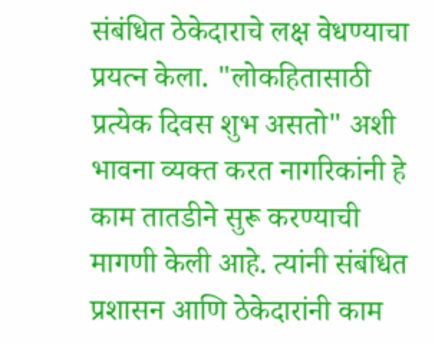संबंधित ठेकेदाराचे लक्ष वेधण्याचा प्रयत्न केला. "लोकहितासाठी प्रत्येक दिवस शुभ असतो" अशी भावना व्यक्त करत नागरिकांनी हे काम तातडीने सुरू करण्याची मागणी केली आहे. त्यांनी संबंधित प्रशासन आणि ठेकेदारांनी काम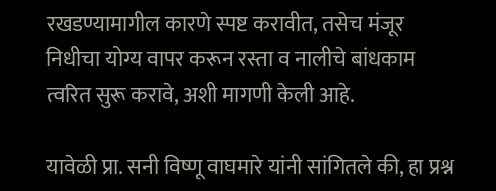रखडण्यामागील कारणे स्पष्ट करावीत, तसेच मंजूर निधीचा योग्य वापर करून रस्ता व नालीचे बांधकाम त्वरित सुरू करावे, अशी मागणी केली आहे.

यावेळी प्रा. सनी विष्णू वाघमारे यांनी सांगितले की, हा प्रश्न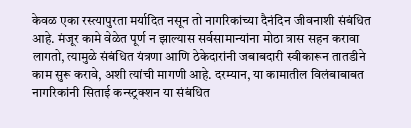केवळ एका रस्त्यापुरता मर्यादित नसून तो नागरिकांच्या दैनंदिन जीवनाशी संबंधित आहे. मंजूर कामे वेळेत पूर्ण न झाल्यास सर्वसामान्यांना मोठा त्रास सहन करावा लागतो, त्यामुळे संबंधित यंत्रणा आणि ठेकेदारांनी जबाबदारी स्वीकारून तातडीने काम सुरू करावे, अशी त्यांची मागणी आहे. दरम्यान, या कामातील विलंबाबाबत नागरिकांनी सिताई कन्स्ट्रक्शन या संबंधित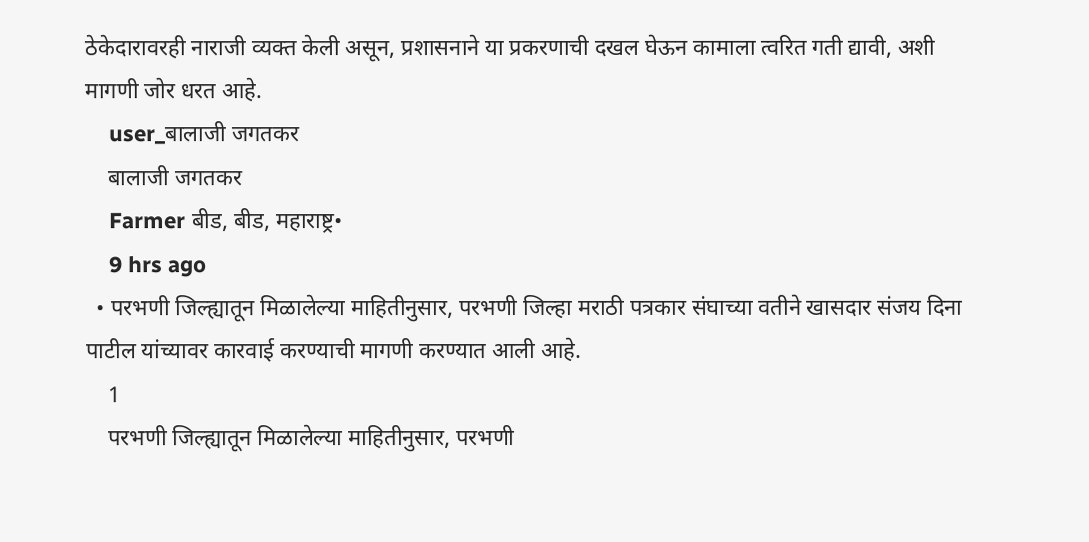ठेकेदारावरही नाराजी व्यक्त केली असून, प्रशासनाने या प्रकरणाची दखल घेऊन कामाला त्वरित गती द्यावी, अशी मागणी जोर धरत आहे.
    user_बालाजी जगतकर
    बालाजी जगतकर
    Farmer बीड, बीड, महाराष्ट्र•
    9 hrs ago
  • परभणी जिल्ह्यातून मिळालेल्या माहितीनुसार, परभणी जिल्हा मराठी पत्रकार संघाच्या वतीने खासदार संजय दिना पाटील यांच्यावर कारवाई करण्याची मागणी करण्यात आली आहे.
    1
    परभणी जिल्ह्यातून मिळालेल्या माहितीनुसार, परभणी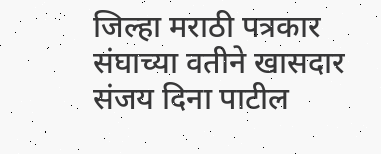जिल्हा मराठी पत्रकार संघाच्या वतीने खासदार संजय दिना पाटील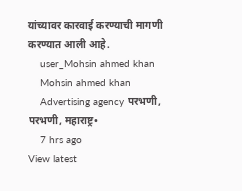यांच्यावर कारवाई करण्याची मागणी करण्यात आली आहे.
    user_Mohsin ahmed khan
    Mohsin ahmed khan
    Advertising agency परभणी, परभणी, महाराष्ट्र•
    7 hrs ago
View latest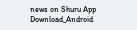news on Shuru App
Download_Android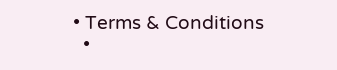• Terms & Conditions
  •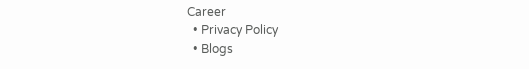Career
  • Privacy Policy
  • Blogs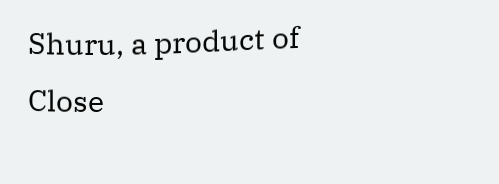Shuru, a product of Close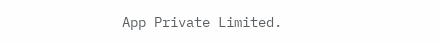App Private Limited.